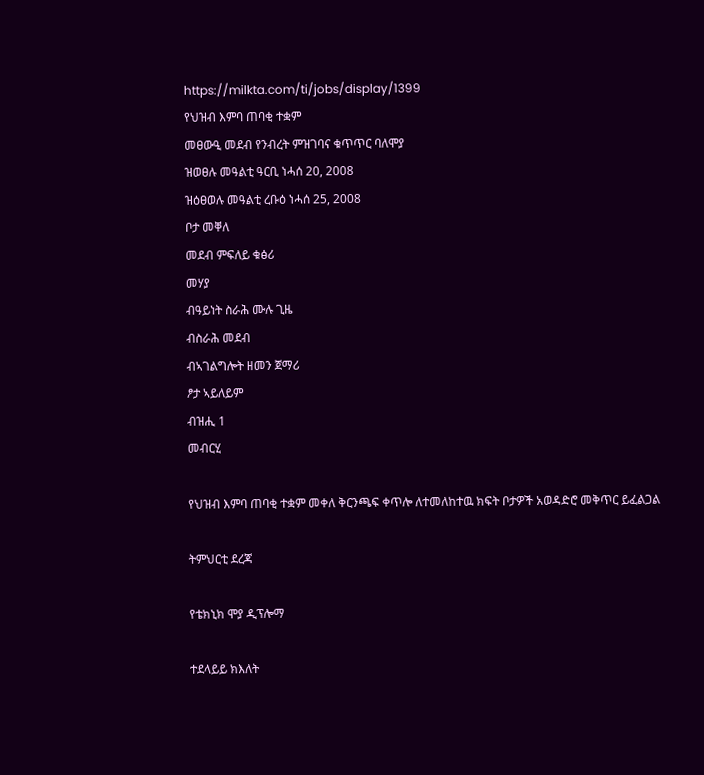https://milkta.com/ti/jobs/display/1399
የህዝብ እምባ ጠባቂ ተቋም
መፀውዒ መደብ የንብረት ምዝገባና ቁጥጥር ባለሞያ
ዝወፀሉ መዓልቲ ዓርቢ ነሓሰ 20, 2008
ዝዕፀወሉ መዓልቲ ረቡዕ ነሓሰ 25, 2008
ቦታ መቐለ
መደብ ምፍለይ ቁፅሪ
መሃያ
ብዓይነት ስራሕ ሙሉ ጊዜ
ብስራሕ መደብ
ብኣገልግሎት ዘመን ጀማሪ
ፆታ ኣይለይም
ብዝሒ 1
መብርሂ

የህዝብ እምባ ጠባቂ ተቋም መቀለ ቅርንጫፍ ቀጥሎ ለተመለከተዉ ክፍት ቦታዎች አወዳድሮ መቅጥር ይፈልጋል

ትምህርቲ ደረጃ

የቴክኒክ ሞያ ዲፕሎማ

ተደላይይ ክእለት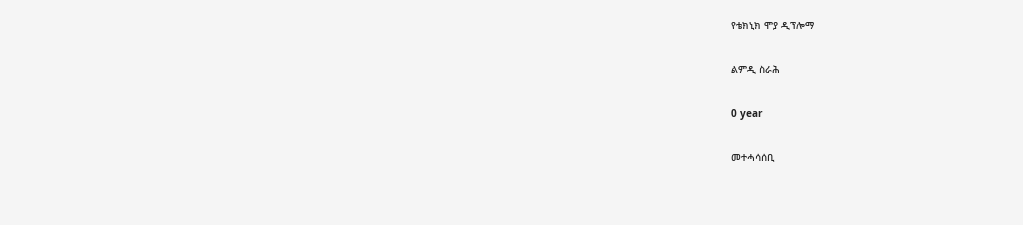የቴክኒክ ሞያ ዲፕሎማ

ልምዲ ስራሕ

0 year

መተሓሳሰቢ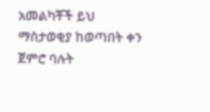አመልካቾች ይህ ማስታወቂያ ከወጣበት ቀን ጀምሮ ባሉት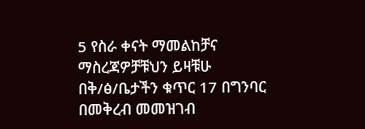5 የስራ ቀናት ማመልከቻና ማስረጃዎቻቹህን ይዛቹሁ በቅ/ፅ/ቤታችን ቁጥር 17 በግንባር በመቅረብ መመዝገብ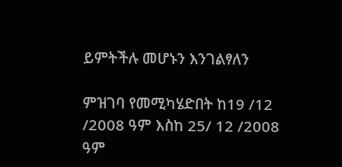ይምትችሉ መሆኑን እንገልፃለን

ምዝገባ የመሚካሄድበት ከ19 /12 /2008 ዓም እስከ 25/ 12 /2008 ዓም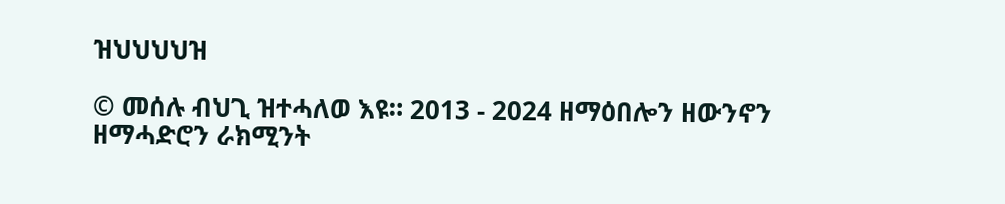ዝህህህህዝ

© መሰሉ ብህጊ ዝተሓለወ እዩ። 2013 - 2024 ዘማዕበሎን ዘውንኖን ዘማሓድሮን ራክሚንት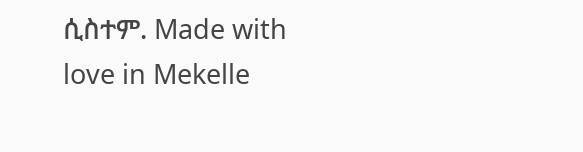ሲስተም. Made with love in Mekelle